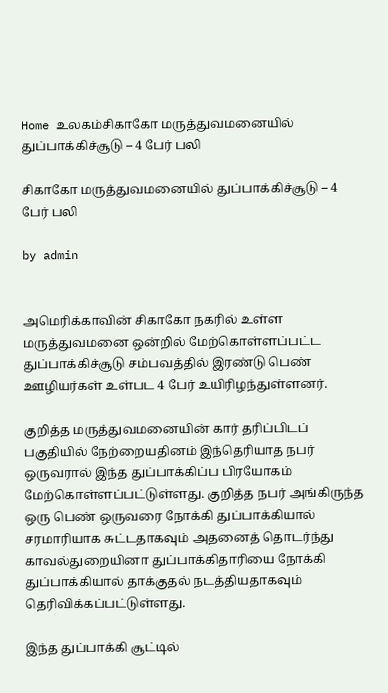Home உலகம்சிகாகோ மருத்துவமனையில் துப்பாக்கிச்சூடு – 4 பேர் பலி

சிகாகோ மருத்துவமனையில் துப்பாக்கிச்சூடு – 4 பேர் பலி

by admin


அமெரிக்காவின் சிகாகோ நகரில் உள்ள மருத்துவமனை ஒன்றில் மேற்கொள்ளப்பட்ட துப்பாக்கிச்சூடு சம்பவத்தில் இரண்டு பெண் ஊழியர்கள் உள்பட 4 பேர் உயிரிழந்துள்ளனர்.

குறித்த மருத்துவமனையின் கார் தரிப்பிடப் பகுதியில் நேற்றையதினம் இந்தெரியாத நபர் ஒருவரால் இந்த துப்பாக்கிப்ப பிரயோகம் மேற்கொள்ளப்பட்டுள்ளது. குறித்த நபர் அங்கிருந்த ஒரு பெண் ஒருவரை நோக்கி துப்பாக்கியால் சரமாரியாக சுட்டதாகவும் அதனைத் தொடர்ந்து காவல்துறையினா துப்பாக்கிதாரியை நோக்கி துப்பாக்கியால் தாக்குதல் நடத்தியதாகவும் தெரிவிக்கப்பட்டுள்ளது.

இந்த துப்பாக்கி சூட்டில்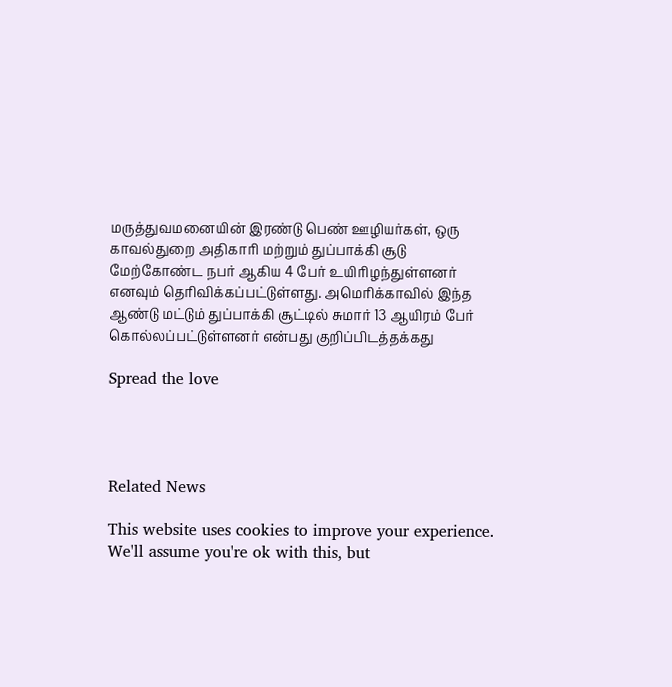மருத்துவமனையின் இரண்டு பெண் ஊழியர்கள், ஒரு காவல்துறை அதிகாரி மற்றும் துப்பாக்கி சூடு மேற்கோண்ட நபர் ஆகிய 4 பேர் உயிரிழந்துள்ளனர் எனவும் தெரிவிக்கப்பட்டுள்ளது. அமெரிக்காவில் இந்த ஆண்டு மட்டும் துப்பாக்கி சூட்டில் சுமார் 13 ஆயிரம் பேர் கொல்லப்பட்டுள்ளனர் என்பது குறிப்பிடத்தக்கது

Spread the love




Related News

This website uses cookies to improve your experience. We'll assume you're ok with this, but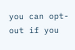you can opt-out if you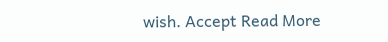wish. Accept Read More